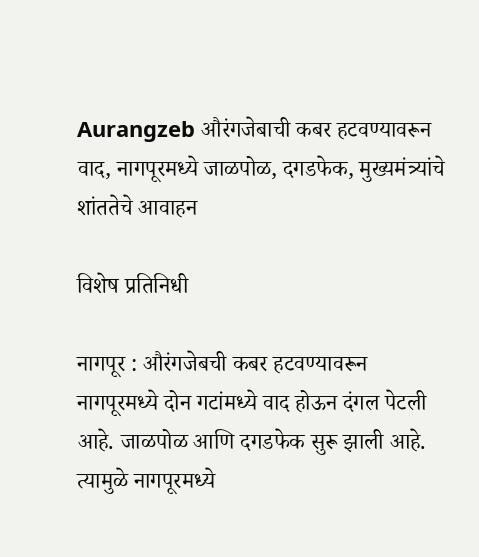Aurangzeb औरंगजेबाची कबर हटवण्यावरून वाद, नागपूरमध्ये जाळपोळ, दगडफेक, मुख्यमंत्र्यांचे शांततेचे आवाहन

विशेष प्रतिनिधी

नागपूर : औरंगजेबची कबर हटवण्यावरून नागपूरमध्ये दोन गटांमध्ये वाद होऊन दंगल पेटली आहे. जाळपोळ आणि दगडफेक सुरू झाली आहे. त्यामुळे नागपूरमध्ये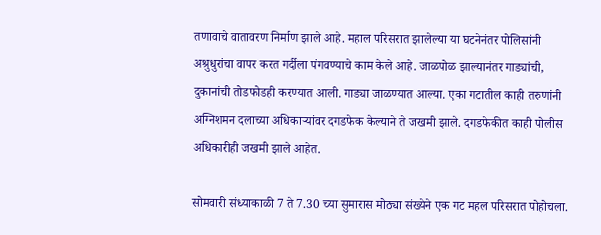तणावाचे वातावरण निर्माण झाले आहे. महाल परिसरात झालेल्या या घटनेनंतर पोलिसांनी अश्रुधुरांचा वापर करत गर्दीला पंगवण्याचे काम केले आहे. जाळपोळ झाल्यानंतर गाड्यांची, दुकानांची तोडफोडही करण्यात आली. गाड्या जाळण्यात आल्या. एका गटातील काही तरुणांनी अग्निशमन दलाच्या अधिकाऱ्यांवर दगडफेक केल्याने ते जखमी झाले. दगडफेकीत काही पोलीस अधिकारीही जखमी झाले आहेत.

सोमवारी संध्याकाळी 7 ते 7.30 च्या सुमारास मोठ्या संख्येने एक गट महल परिसरात पोहोचला.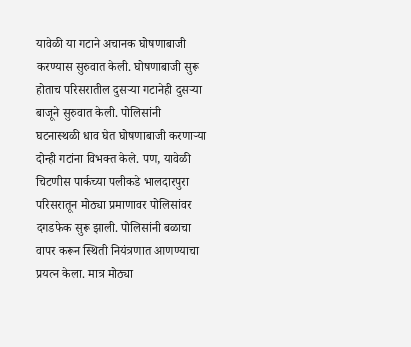यावेळी या गटाने अचानक घोषणाबाजी करण्यास सुरुवात केली. घोषणाबाजी सुरू होताच परिसरातील दुसऱ्या गटानेही दुसऱ्या बाजूने सुरुवात केली. पोलिसांनी घटनास्थळी धाव घेत घोषणाबाजी करणाऱ्या दोन्ही गटांना विभक्त केले. पण, यावेळी चिटणीस पार्कच्या पलीकडे भालदारपुरा परिसरातून मोठ्या प्रमाणावर पोलिसांवर दगडफेक सुरू झाली. पोलिसांनी बळाचा वापर करून स्थिती नियंत्रणात आणण्याचा प्रयत्न केला. मात्र मोठ्या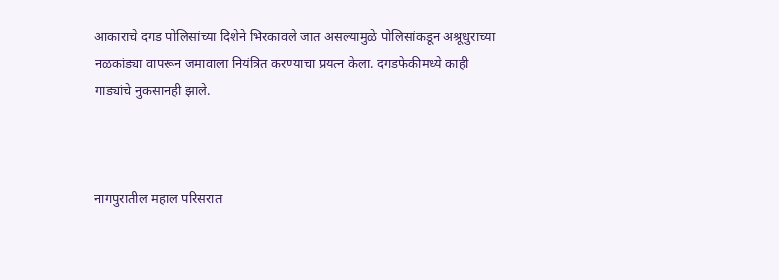आकाराचे दगड पोलिसांच्या दिशेने भिरकावले जात असल्यामुळे पोलिसांकडून अश्रूधुराच्या नळकांड्या वापरून जमावाला नियंत्रित करण्याचा प्रयत्न केला. दगडफेकीमध्ये काही गाड्यांचे नुकसानही झाले.



नागपुरातील महाल परिसरात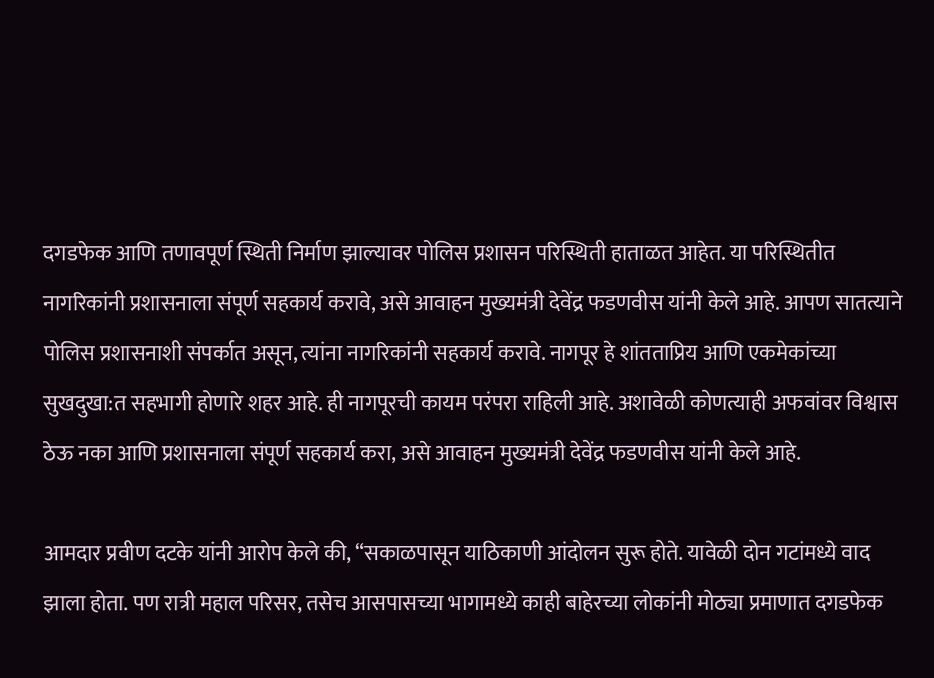दगडफेक आणि तणावपूर्ण स्थिती निर्माण झाल्यावर पोलिस प्रशासन परिस्थिती हाताळत आहेत. या परिस्थितीत नागरिकांनी प्रशासनाला संपूर्ण सहकार्य करावे, असे आवाहन मुख्यमंत्री देवेंद्र फडणवीस यांनी केले आहे. आपण सातत्याने पोलिस प्रशासनाशी संपर्कात असून, त्यांना नागरिकांनी सहकार्य करावे. नागपूर हे शांतताप्रिय आणि एकमेकांच्या सुखदुखा:त सहभागी होणारे शहर आहे. ही नागपूरची कायम परंपरा राहिली आहे. अशावेळी कोणत्याही अफवांवर विश्वास ठेऊ नका आणि प्रशासनाला संपूर्ण सहकार्य करा, असे आवाहन मुख्यमंत्री देवेंद्र फडणवीस यांनी केले आहे.

आमदार प्रवीण दटके यांनी आरोप केले की, “सकाळपासून याठिकाणी आंदोलन सुरू होते. यावेळी दोन गटांमध्ये वाद झाला होता. पण रात्री महाल परिसर, तसेच आसपासच्या भागामध्ये काही बाहेरच्या लोकांनी मोठ्या प्रमाणात दगडफेक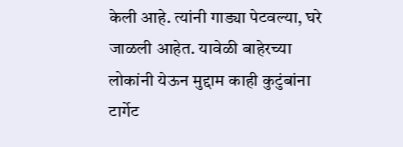केली आहे. त्यांनी गाड्या पेटवल्या, घरे जाळली आहेत. यावेळी बाहेरच्या लोकांनी येऊन मुद्दाम काही कुटुंबांना टार्गेट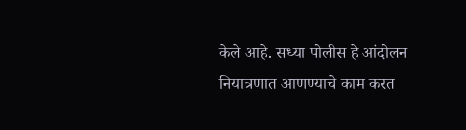केले आहे. सध्या पोलीस हे आंदोलन नियात्रणात आणण्याचे काम करत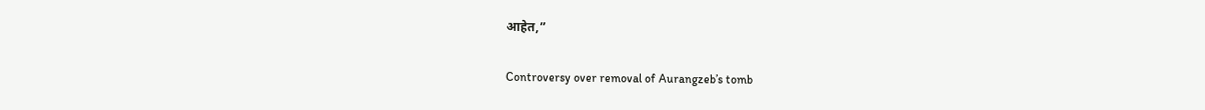आहेत,”

Controversy over removal of Aurangzeb’s tomb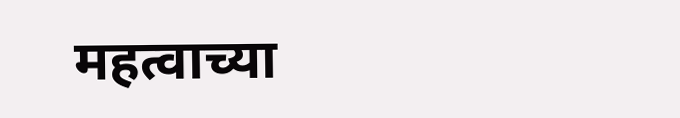महत्वाच्या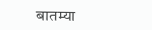बातम्या